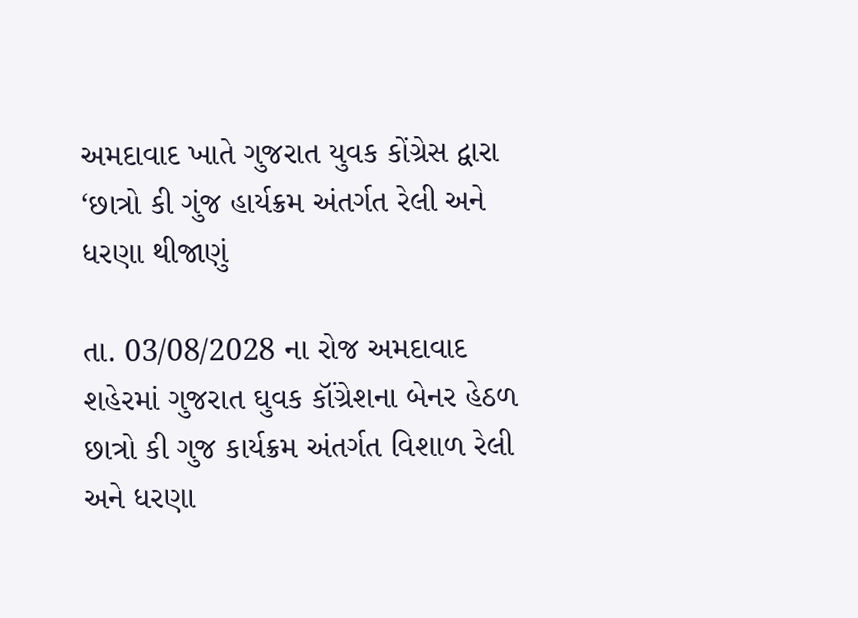અમદાવાદ ખાતે ગુજરાત યુવક કોંગ્રેસ દ્વારા ‘છાત્રો કી ગુંજ હાર્યક્રમ અંતર્ગત રેલી અને ધરણા થીજાણું

તા. 03/08/2028 ના રોજ અમદાવાદ શહેરમાં ગુજરાત ઘુવક કૉંગ્રેશના બેનર હેઠળ છાત્રો કી ગુજ કાર્યક્રમ અંતર્ગત વિશાળ રેલી અને ધરણા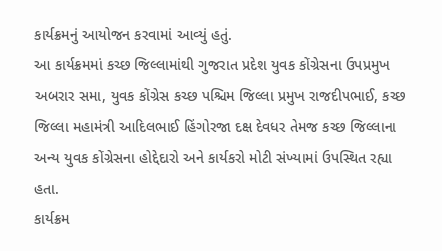કાર્યક્રમનું આયોજન કરવામાં આવ્યું હતું.
આ કાર્યક્રમમાં કચ્છ જિલ્લામાંથી ગુજરાત પ્રદેશ યુવક કોંગ્રેસના ઉપપ્રમુખ અબરાર સમા, યુવક કોંગ્રેસ કચ્છ પશ્ચિમ જિલ્લા પ્રમુખ રાજદીપભાઈ, કચ્છ જિલ્લા મહામંત્રી આદિલભાઈ હિંગોરજા દક્ષ દેવધર તેમજ કચ્છ જિલ્લાના અન્ય યુવક કોંગ્રેસના હોદ્દેદારો અને કાર્યકરો મોટી સંખ્યામાં ઉપસ્થિત રહ્યા હતા.
કાર્યક્રમ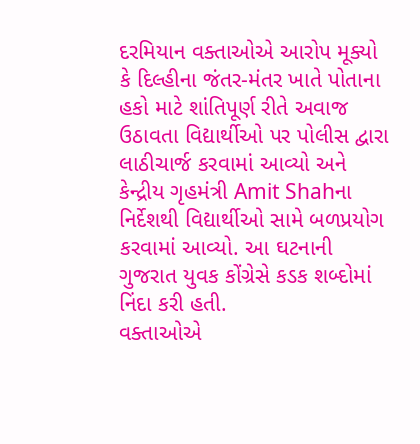દરમિયાન વક્તાઓએ આરોપ મૂક્યો કે દિલ્હીના જંતર-મંતર ખાતે પોતાના હકો માટે શાંતિપૂર્ણ રીતે અવાજ ઉઠાવતા વિદ્યાર્થીઓ પર પોલીસ દ્વારા લાઠીચાર્જ કરવામાં આવ્યો અને કેન્દ્રીય ગૃહમંત્રી Amit Shahના નિર્દેશથી વિદ્યાર્થીઓ સામે બળપ્રયોગ કરવામાં આવ્યો. આ ઘટનાની ગુજરાત યુવક કોંગ્રેસે કડક શબ્દોમાં નિંદા કરી હતી.
વક્તાઓએ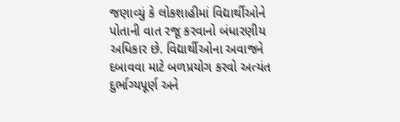જણાવ્યું કે લોકશાહીમાં વિદ્યાર્થીઓને પોતાની વાત રજૂ કરવાનો બંધારણીય અધિકાર છે. વિદ્યાર્થીઓના અવાજને દબાવવા માટે બળપ્રયોગ કરવો અત્યંત દુર્ભાગ્યપૂર્ણ અને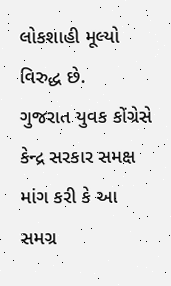લોકશાહી મૂલ્યો વિરુદ્ધ છે.
ગુજરાત યુવક કોંગ્રેસે કેન્દ્ર સરકાર સમક્ષ માંગ કરી કે આ સમગ્ર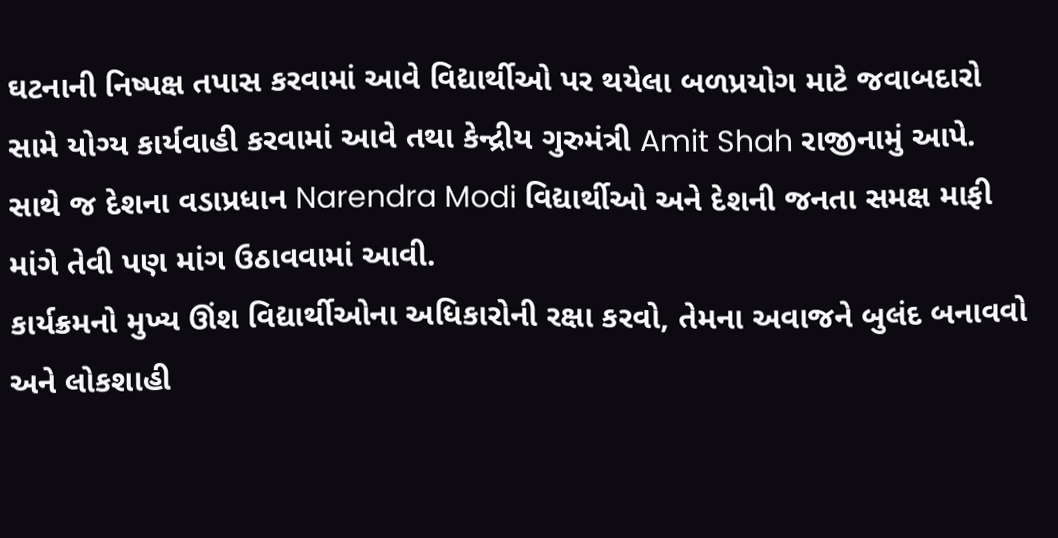ઘટનાની નિષ્પક્ષ તપાસ કરવામાં આવે વિદ્યાર્થીઓ પર થયેલા બળપ્રયોગ માટે જવાબદારો સામે યોગ્ય કાર્યવાહી કરવામાં આવે તથા કેન્દ્રીય ગુરુમંત્રી Amit Shah રાજીનામું આપે. સાથે જ દેશના વડાપ્રધાન Narendra Modi વિદ્યાર્થીઓ અને દેશની જનતા સમક્ષ માફી માંગે તેવી પણ માંગ ઉઠાવવામાં આવી.
કાર્યક્રમનો મુખ્ય ઊંશ વિદ્યાર્થીઓના અધિકારોની રક્ષા કરવો, તેમના અવાજને બુલંદ બનાવવો અને લોકશાહી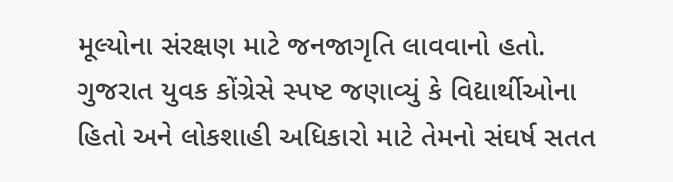મૂલ્યોના સંરક્ષણ માટે જનજાગૃતિ લાવવાનો હતો. ગુજરાત યુવક કોંગ્રેસે સ્પષ્ટ જણાવ્યું કે વિદ્યાર્થીઓના હિતો અને લોકશાહી અધિકારો માટે તેમનો સંઘર્ષ સતત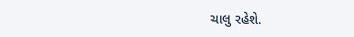ચાલુ રહેશે.